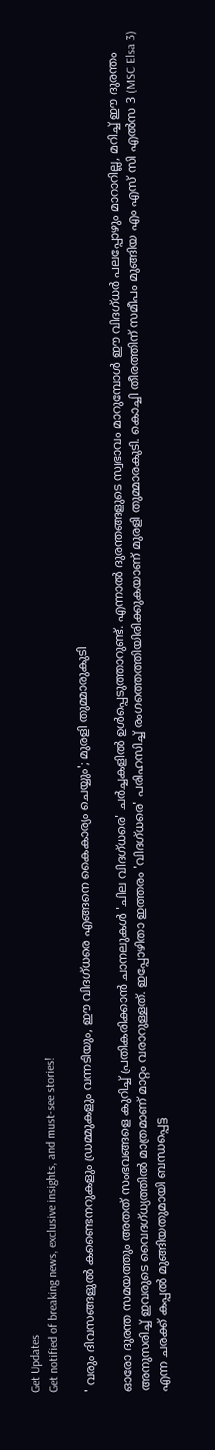Get Updates
Get notified of breaking news, exclusive insights, and must-see stories!

' വരും ദിവസങ്ങളുൽ കണ്ടൈനറുകളും ഡ്രമ്മുകളും വന്നടിയും, ഈ വിദഗ്ധരെ എങ്ങനെ കൈകാര്യം ചെയ്യും'; മുരളി തുമ്മാരുകുടി

ഓരോ ദുരന്ത സമയത്തും അതത് സംഭവങ്ങളെ കുറിച്ച് പ്രതികരിക്കാൻ ചാനലുകൾ 'ചില വിദഗ്ധരെ' ചർച്ചകളിൽ ഉൾപ്പെടുത്താറുണ്ട്. എന്നാൽ ദുരന്തങ്ങളുടെ സ്വഭാവം മാറുമ്പോൾ ഈ വിദഗ്ധർ പലപ്പോഴും മാറാറില്ല, മറിച്ച് ഈ ദുരന്തം അനുസരിച്ച് ഇവരുടെ വൈദഗ്ധ്യത്തിൽ മാത്രമാണ് മാറ്റം വരാറുള്ളത്. ഇപ്പോഴിതാ ഇത്തരം 'വിദഗ്ധരെ' പരിഹസിച്ച് രംഗത്തെത്തിയിരിക്കുകയാണ് മുരളി തുമ്മാരകുടി. കൊച്ചി തീരത്തിന് സമീപം മുങ്ങിയ എം എസ്‌ സി എല്‍സ 3 (MSC Elsa 3) എന്ന ചരക്ക് കപ്പൽ മുങ്ങിയതുമായി ബന്ധപ്പെട്ട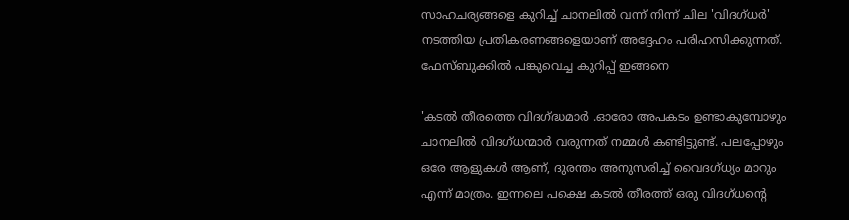സാഹചര്യങ്ങളെ കുറിച്ച് ചാനലിൽ വന്ന് നിന്ന് ചില 'വിദഗ്ധർ' നടത്തിയ പ്രതികരണങ്ങളെയാണ് അദ്ദേഹം പരിഹസിക്കുന്നത്. ഫേസ്ബുക്കിൽ പങ്കുവെച്ച കുറിപ്പ് ഇങ്ങനെ

'കടൽ തീരത്തെ വിദഗ്ദ്ധമാർ .ഓരോ അപകടം ഉണ്ടാകുമ്പോഴും ചാനലിൽ വിദഗ്ധന്മാർ വരുന്നത് നമ്മൾ കണ്ടിട്ടുണ്ട്. പലപ്പോഴും ഒരേ ആളുകൾ ആണ്, ദുരന്തം അനുസരിച്ച് വൈദഗ്ധ്യം മാറും എന്ന് മാത്രം. ഇന്നലെ പക്ഷെ കടൽ തീരത്ത് ഒരു വിദഗ്ധന്റെ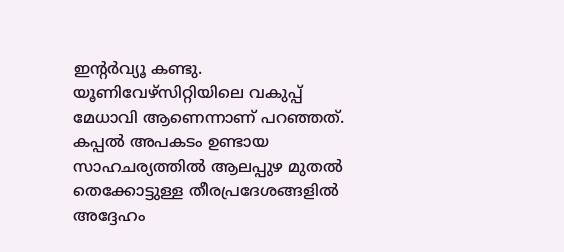ഇന്റർവ്യൂ കണ്ടു. യൂണിവേഴ്സിറ്റിയിലെ വകുപ്പ് മേധാവി ആണെന്നാണ് പറഞ്ഞത്. കപ്പൽ അപകടം ഉണ്ടായ സാഹചര്യത്തിൽ ആലപ്പുഴ മുതൽ തെക്കോട്ടുള്ള തീരപ്രദേശങ്ങളിൽ അദ്ദേഹം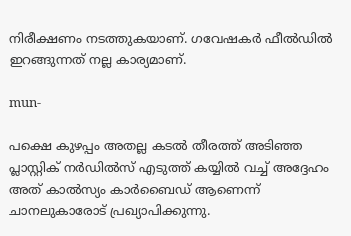നിരീക്ഷണം നടത്തുകയാണ്. ഗവേഷകർ ഫീൽഡിൽ ഇറങ്ങുന്നത് നല്ല കാര്യമാണ്.

mun-

പക്ഷെ കുഴപ്പം അതല്ല കടൽ തീരത്ത് അടിഞ്ഞ പ്ലാസ്റ്റിക് നർഡിൽസ് എടുത്ത് കയ്യിൽ വച്ച് അദ്ദേഹം അത് കാൽസ്യം കാർബൈഡ് ആണെന്ന് ചാനലുകാരോട് പ്രഖ്യാപിക്കുന്നു.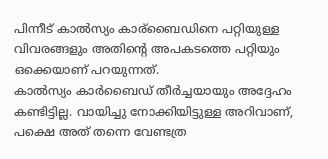പിന്നീട് കാൽസ്യം കാര്ബൈഡിനെ പറ്റിയുള്ള വിവരങ്ങളും അതിന്റെ അപകടത്തെ പറ്റിയും ഒക്കെയാണ് പറയുന്നത്.
കാൽസ്യം കാർബൈഡ് തീർച്ചയായും അദ്ദേഹം കണ്ടിട്ടില്ല. വായിച്ചു നോക്കിയിട്ടുള്ള അറിവാണ്, പക്ഷെ അത് തന്നെ വേണ്ടത്ര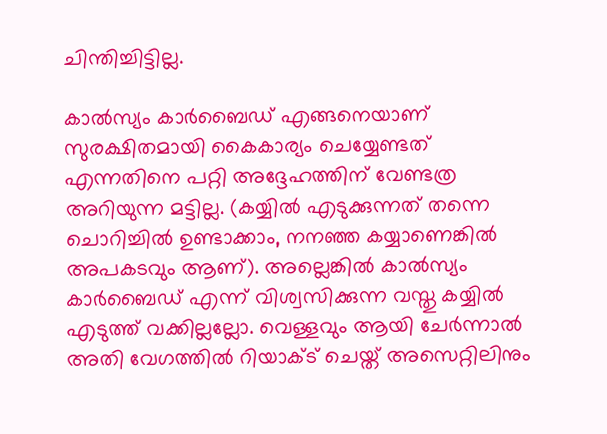ചിന്തിച്ചിട്ടില്ല.

കാൽസ്യം കാർബൈഡ് എങ്ങനെയാണ് സുരക്ഷിതമായി കൈകാര്യം ചെയ്യേണ്ടത് എന്നതിനെ പറ്റി അദ്ദേഹത്തിന് വേണ്ടത്ര അറിയുന്ന മട്ടില്ല. (കയ്യിൽ എടുക്കുന്നത് തന്നെ ചൊറിച്ചിൽ ഉണ്ടാക്കാം, നനഞ്ഞ കയ്യാണെങ്കിൽ അപകടവും ആണ്). അല്ലെങ്കിൽ കാൽസ്യം കാർബൈഡ് എന്ന് വിശ്വസിക്കുന്ന വസ്തു കയ്യിൽ എടുത്ത് വക്കില്ലല്ലോ. വെള്ളവും ആയി ചേർന്നാൽ അതി വേഗത്തിൽ റിയാക്ട് ചെയ്ത് അസെറ്റിലിനും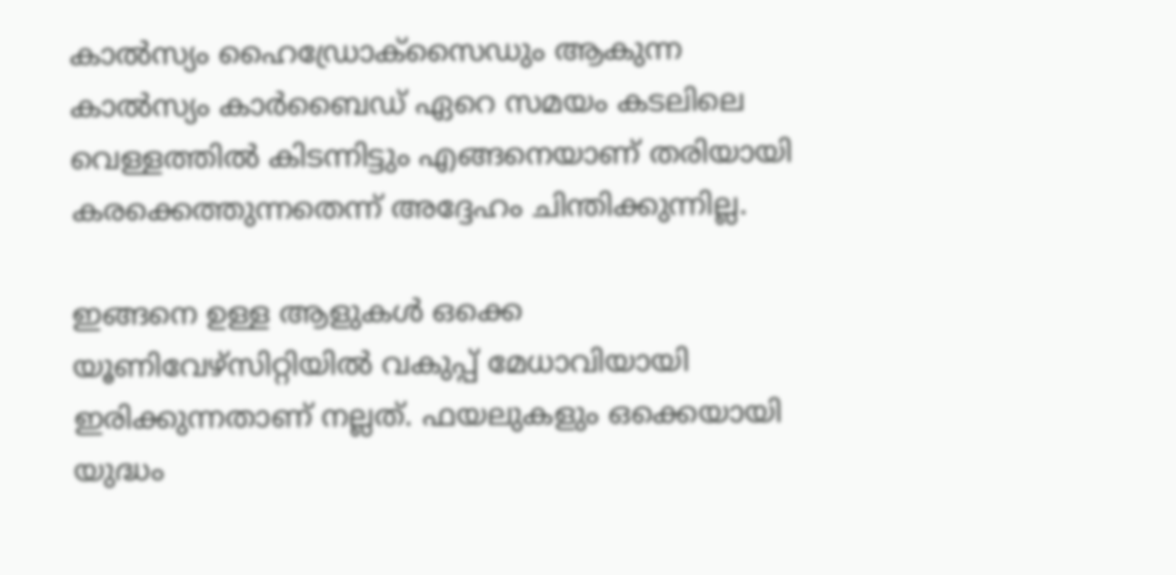കാൽസ്യം ഹൈഡ്രോക്സൈഡും ആകുന്ന കാൽസ്യം കാർബൈഡ് ഏറെ സമയം കടലിലെ വെള്ളത്തിൽ കിടന്നിട്ടും എങ്ങനെയാണ് തരിയായി കരക്കെത്തുന്നതെന്ന് അദ്ദേഹം ചിന്തിക്കുന്നില്ല.

ഇങ്ങനെ ഉള്ള ആളുകൾ ഒക്കെ യൂണിവേഴ്സിറ്റിയിൽ വകുപ്പ് മേധാവിയായി ഇരിക്കുന്നതാണ് നല്ലത്. ഫയലുകളും ഒക്കെയായി യുദ്ധം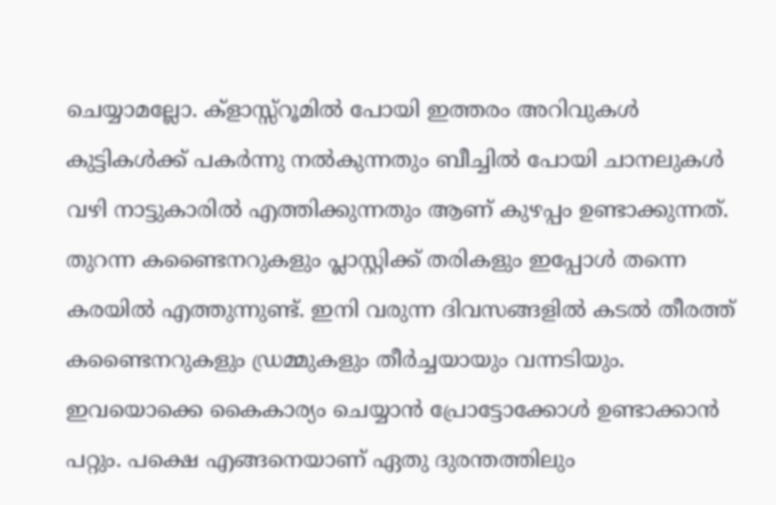ചെയ്യാമല്ലോ. ക്‌ളാസ്സ്‌റൂമിൽ പോയി ഇത്തരം അറിവുകൾ കുട്ടികൾക്ക് പകർന്നു നൽകുന്നതും ബീച്ചിൽ പോയി ചാനലുകൾ വഴി നാട്ടുകാരിൽ എത്തിക്കുന്നതും ആണ് കുഴപ്പം ഉണ്ടാക്കുന്നത്.
തുറന്ന കണ്ടൈനറുകളും പ്ലാസ്റ്റിക്ക് തരികളും ഇപ്പോൾ തന്നെ കരയിൽ എത്തുന്നുണ്ട്. ഇനി വരുന്ന ദിവസങ്ങളിൽ കടൽ തീരത്ത് കണ്ടൈനറുകളും ഡ്രമ്മുകളും തീർച്ചയായും വന്നടിയും. ഇവയൊക്കെ കൈകാര്യം ചെയ്യാൻ പ്രോട്ടോക്കോൾ ഉണ്ടാക്കാൻ പറ്റും. പക്ഷെ എങ്ങനെയാണ് ഏതു ദുരന്തത്തിലും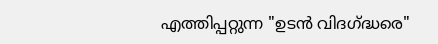എത്തിപ്പറ്റുന്ന "ഉടൻ വിദഗ്ദ്ധരെ"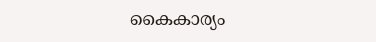കൈകാര്യം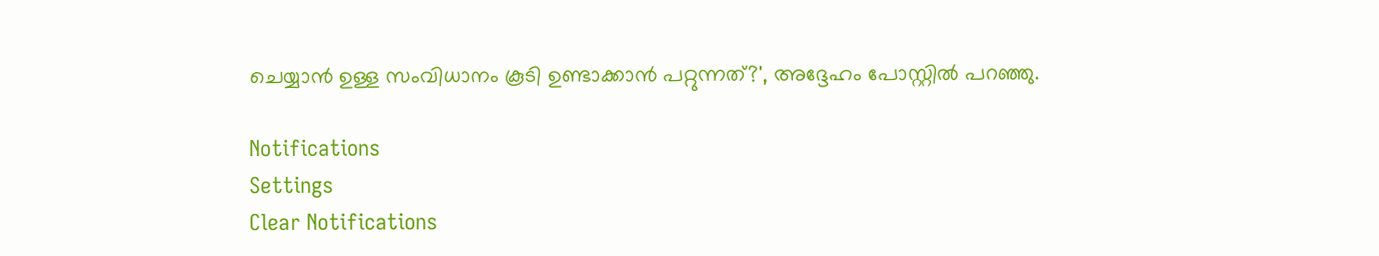ചെയ്യാൻ ഉള്ള സംവിധാനം കൂടി ഉണ്ടാക്കാൻ പറ്റുന്നത്?', അദ്ദേഹം പോസ്റ്റിൽ പറഞ്ഞു.

Notifications
Settings
Clear Notifications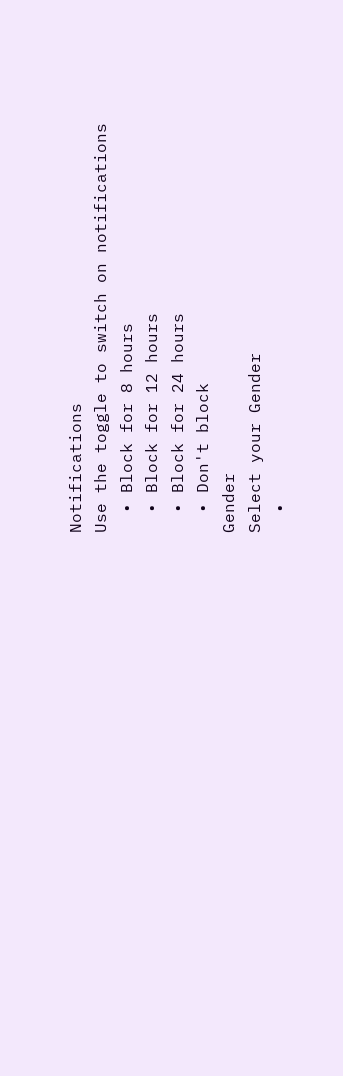Notifications
Use the toggle to switch on notifications
  • Block for 8 hours
  • Block for 12 hours
  • Block for 24 hours
  • Don't block
Gender
Select your Gender
  •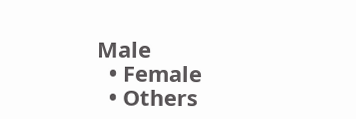Male
  • Female
  • Others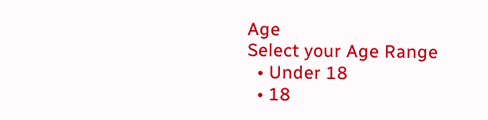Age
Select your Age Range
  • Under 18
  • 18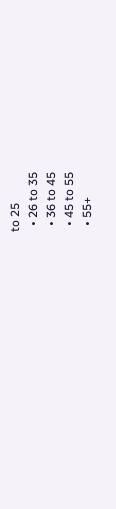to 25
  • 26 to 35
  • 36 to 45
  • 45 to 55
  • 55+